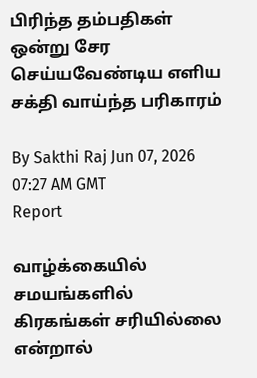பிரிந்த தம்பதிகள் ஒன்று சேர செய்யவேண்டிய எளிய சக்தி வாய்ந்த பரிகாரம்

By Sakthi Raj Jun 07, 2026 07:27 AM GMT
Report

வாழ்க்கையில் சமயங்களில் கிரகங்கள் சரியில்லை என்றால்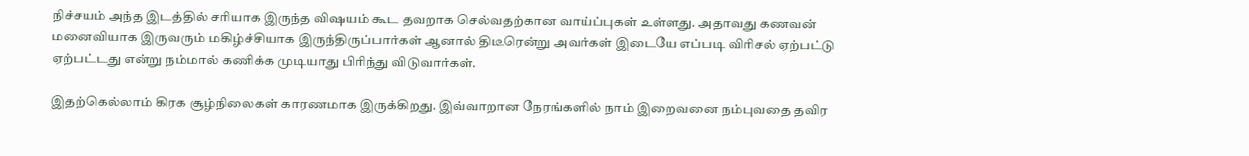நிச்சயம் அந்த இடத்தில் சரியாக இருந்த விஷயம் கூட தவறாக செல்வதற்கான வாய்ப்புகள் உள்ளது. அதாவது கணவன் மனைவியாக இருவரும் மகிழ்ச்சியாக இருந்திருப்பார்கள் ஆனால் திடீரென்று அவர்கள் இடையே எப்படி விரிசல் ஏற்பட்டு ஏற்பட்டது என்று நம்மால் கணிக்க முடியாது பிரிந்து விடுவார்கள்.

இதற்கெல்லாம் கிரக சூழ்நிலைகள் காரணமாக இருக்கிறது. இவ்வாறான நேரங்களில் நாம் இறைவனை நம்புவதை தவிர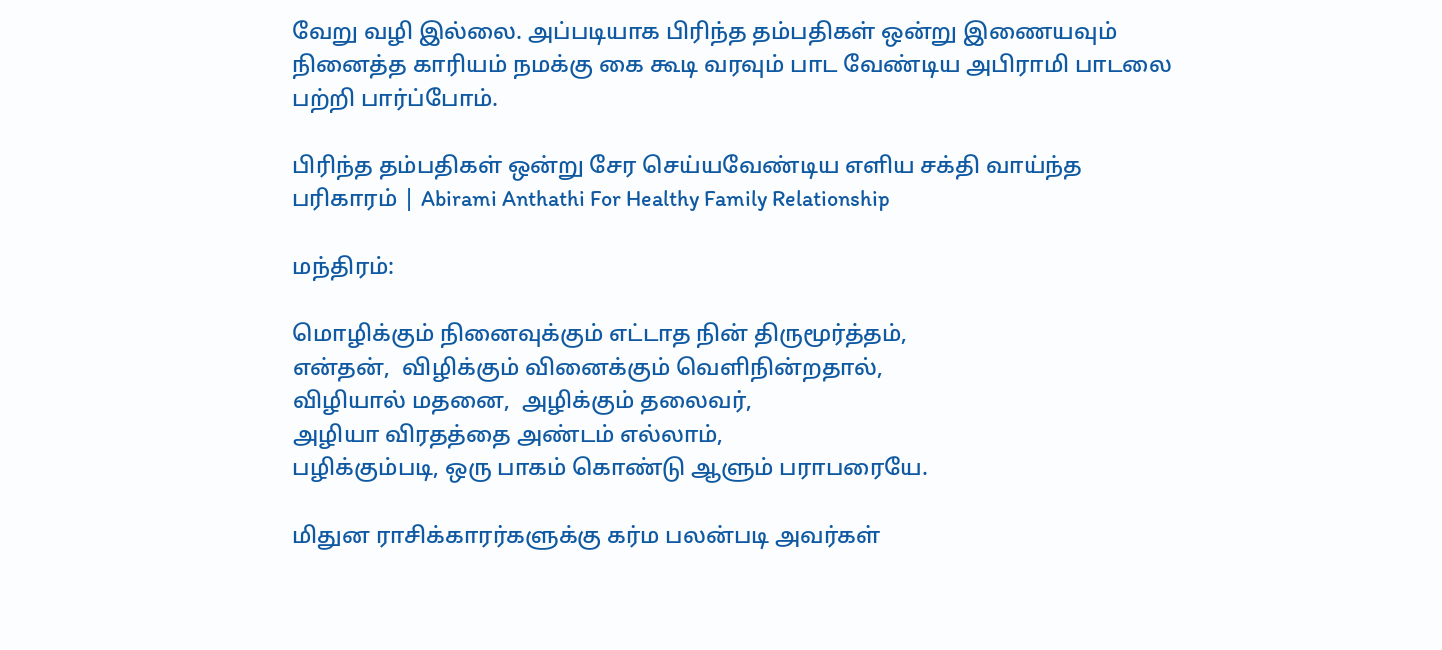வேறு வழி இல்லை. அப்படியாக பிரிந்த தம்பதிகள் ஒன்று இணையவும் நினைத்த காரியம் நமக்கு கை கூடி வரவும் பாட வேண்டிய அபிராமி பாடலை பற்றி பார்ப்போம்.

பிரிந்த தம்பதிகள் ஒன்று சேர செய்யவேண்டிய எளிய சக்தி வாய்ந்த பரிகாரம் | Abirami Anthathi For Healthy Family Relationship

மந்திரம்:

மொழிக்கும் நினைவுக்கும் எட்டாத நின் திருமூர்த்தம்,
என்தன்,  விழிக்கும் வினைக்கும் வெளிநின்றதால்,
விழியால் மதனை,  அழிக்கும் தலைவர்,
அழியா விரதத்தை அண்டம் எல்லாம்,
பழிக்கும்படி, ஒரு பாகம் கொண்டு ஆளும் பராபரையே.

மிதுன ராசிக்காரர்களுக்கு கர்ம பலன்படி அவர்கள்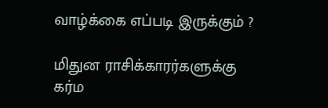வாழ்க்கை எப்படி இருக்கும் ?

மிதுன ராசிக்காரர்களுக்கு கர்ம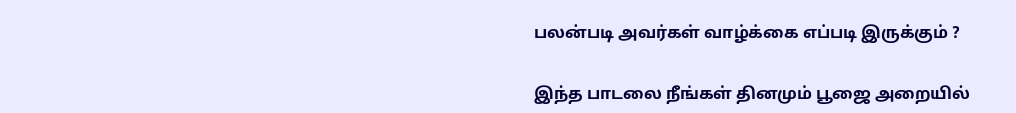பலன்படி அவர்கள் வாழ்க்கை எப்படி இருக்கும் ?

இந்த பாடலை நீங்கள் தினமும் பூஜை அறையில்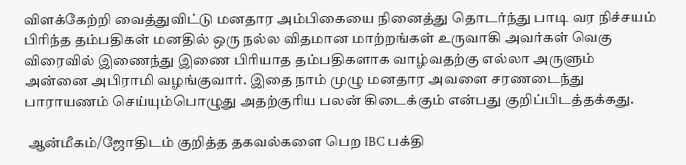விளக்கேற்றி வைத்துவிட்டு மனதார அம்பிகையை நினைத்து தொடர்ந்து பாடி வர நிச்சயம் பிரிந்த தம்பதிகள் மனதில் ஒரு நல்ல விதமான மாற்றங்கள் உருவாகி அவர்கள் வெகு விரைவில் இணைந்து இணை பிரியாத தம்பதிகளாக வாழ்வதற்கு எல்லா அருளும் அன்னை அபிராமி வழங்குவார். இதை நாம் முழு மனதார அவளை சரணடைந்து பாராயணம் செய்யும்பொழுது அதற்குரிய பலன் கிடைக்கும் என்பது குறிப்பிடத்தக்கது.

 ஆன்மீகம்/ஜோதிடம் குறித்த தகவல்களை பெற IBC பக்தி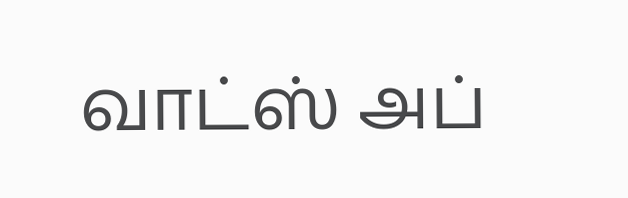வாட்ஸ் அப்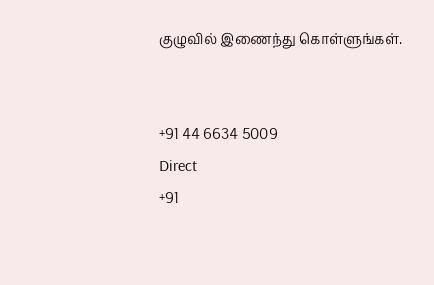குழுவில் இணைந்து கொள்ளுங்கள்.


+91 44 6634 5009
Direct
+91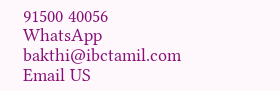91500 40056
WhatsApp
bakthi@ibctamil.com
Email US